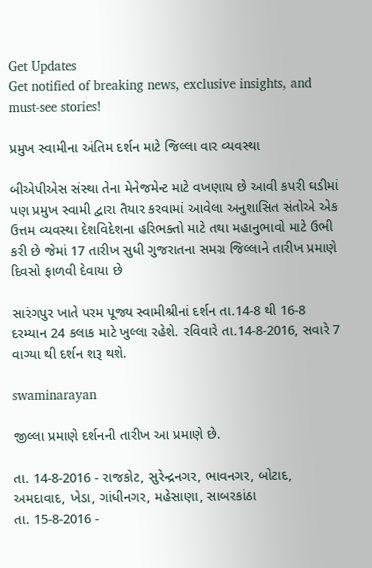Get Updates
Get notified of breaking news, exclusive insights, and must-see stories!

પ્રમુખ સ્વામીના અંતિમ દર્શન માટે જિલ્લા વાર વ્યવસ્થા

બીએપીએસ સંસ્થા તેના મેનેજમેન્ટ માટે વખણાય છે આવી કપરી ઘડીમાં પણ પ્રમુખ સ્વામી દ્વારા તૈયાર કરવામાં આવેલા અનુશાસિત સંતોએ એક ઉત્તમ વ્યવસ્થા દેશવિદેશના હરિભક્તો માટે તથા મહાનુભાવો માટે ઉભી કરી છે જેમાં 17 તારીખ સુધી ગુજરાતના સમગ્ર જિલ્લાને તારીખ પ્રમાણે દિવસો ફાળવી દેવાયા છે

સારંગપુર ખાતે પરમ પૂજ્ય સ્વામીશ્રીનાં દર્શન તા.14-8 થી 16-8 દરમ્યાન 24 કલાક માટે ખુલ્લા રહેશે. રવિવારે તા.14-8-2016, સવારે 7 વાગ્યા થી દર્શન શરૂ થશે.

swaminarayan

જીલ્લા પ્રમાણે દર્શનની તારીખ આ પ્રમાણે છે.

તા. 14-8-2016 - રાજકોટ, સુરેન્દ્રનગર, ભાવનગર, બોટાદ, અમદાવાદ, ખેડા, ગાંધીનગર, મહેસાણા, સાબરકાંઠા
તા. 15-8-2016 -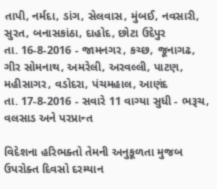તાપી, નર્મદા, ડાંગ, સેલવાસ, મુંબઈ, નવસારી, સુરત, બનાસકાંઠા, દાહોદ, છોટા ઉદેપુર
તા. 16-8-2016 - જામનગર, કચ્છ, જૂનાગઢ, ગીર સોમનાથ, અમરેલી, અરવલ્લી, પાટણ, મહીસાગર, વડોદરા, પંચમહાલ, આણંદ
તા. 17-8-2016 - સવારે 11 વાગ્યા સુધી - ભરૂચ, વલસાડ અને પરપ્રાન્ત

વિદેશના હરિભક્તો તેમની અનુકૂળતા મુજબ ઉપરોક્ત દિવસો દરમ્યાન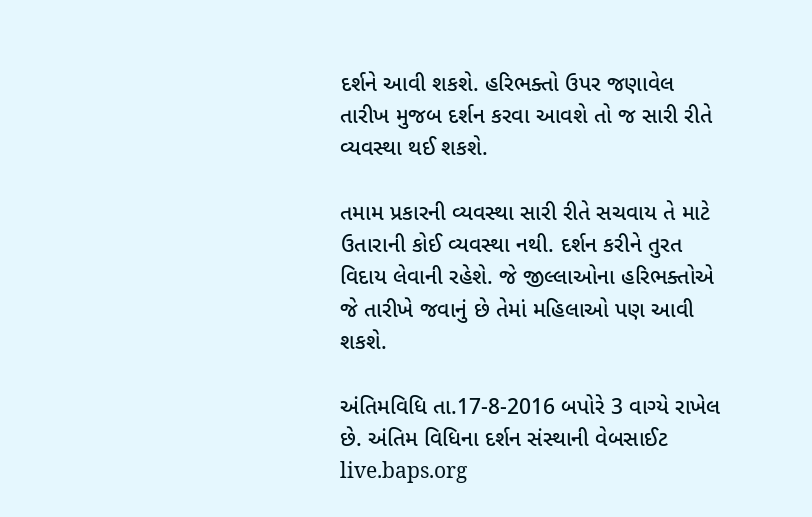દર્શને આવી શકશે. હરિભક્તો ઉપર જણાવેલ તારીખ મુજબ દર્શન કરવા આવશે તો જ સારી રીતે વ્યવસ્થા થઈ શકશે.

તમામ પ્રકારની વ્યવસ્થા સારી રીતે સચવાય તે માટે ઉતારાની કોઈ વ્યવસ્થા નથી. દર્શન કરીને તુરત વિદાય લેવાની રહેશે. જે જીલ્લાઓના હરિભક્તોએ જે તારીખે જવાનું છે તેમાં મહિલાઓ પણ આવી શકશે.

અંતિમવિધિ તા.17-8-2016 બપોરે 3 વાગ્યે રાખેલ છે. અંતિમ વિધિના દર્શન સંસ્થાની વેબસાઈટ live.baps.org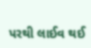પરથી લાઈવ થઈ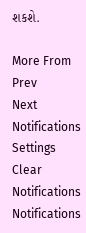શકશે.

More From
Prev
Next
Notifications
Settings
Clear Notifications
Notifications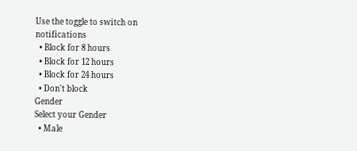Use the toggle to switch on notifications
  • Block for 8 hours
  • Block for 12 hours
  • Block for 24 hours
  • Don't block
Gender
Select your Gender
  • Male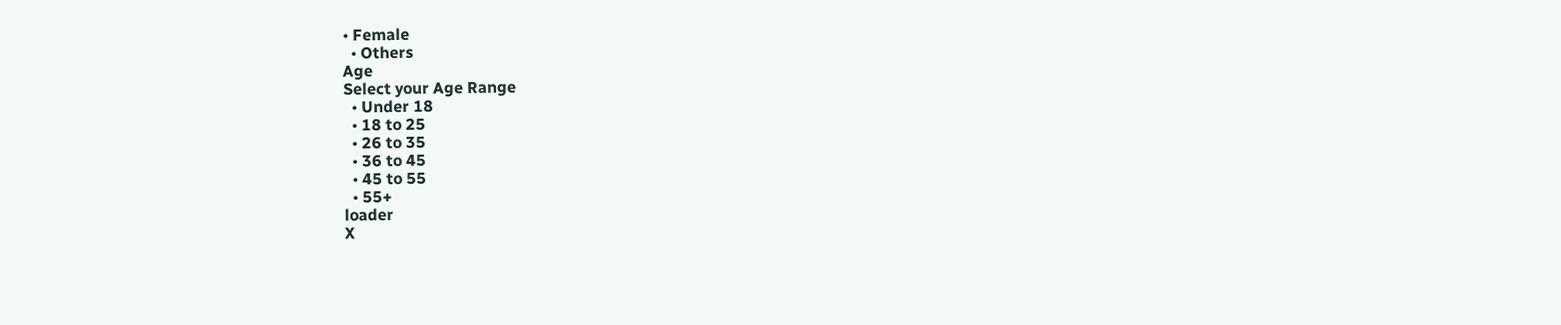• Female
  • Others
Age
Select your Age Range
  • Under 18
  • 18 to 25
  • 26 to 35
  • 36 to 45
  • 45 to 55
  • 55+
loader
X